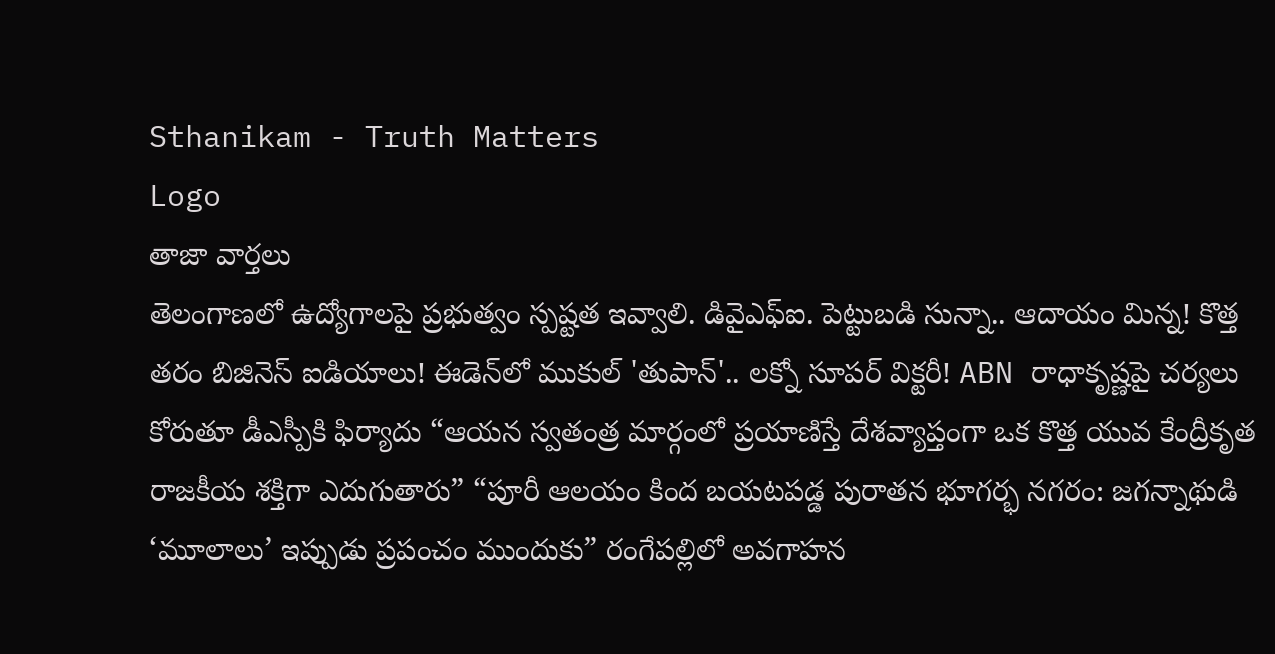Sthanikam - Truth Matters
Logo
తాజా వార్తలు
తెలంగాణలో ఉద్యోగాలపై ప్రభుత్వం స్పష్టత ఇవ్వాలి. డివైఎఫ్ఐ. పెట్టుబడి సున్నా.. ఆదాయం మిన్న! కొత్త తరం బిజినెస్ ఐడియాలు! ఈడెన్‌లో ముకుల్ 'తుపాన్'.. లక్నో సూపర్ విక్టరీ! ABN రాధాకృష్ణపై చర్యలు కోరుతూ డీఎస్పీకి ఫిర్యాదు “ఆయన స్వతంత్ర మార్గంలో ప్రయాణిస్తే దేశవ్యాప్తంగా ఒక కొత్త యువ కేంద్రీకృత రాజకీయ శక్తిగా ఎదుగుతారు” “పూరీ ఆలయం కింద బయటపడ్డ పురాతన భూగర్భ నగరం: జగన్నాథుడి ‘మూలాలు’ ఇప్పుడు ప్రపంచం ముందుకు” రంగేపల్లిలో అవగాహన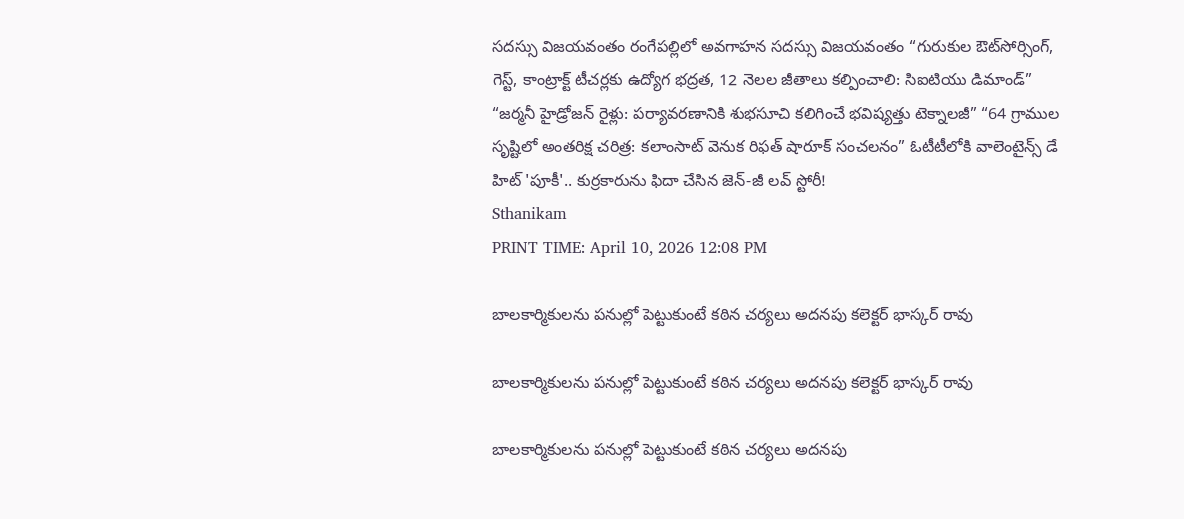సదస్సు విజయవంతం రంగేపల్లిలో అవగాహన సదస్సు విజయవంతం “గురుకుల ఔట్‌సోర్సింగ్, గెస్ట్, కాంట్రాక్ట్ టీచర్లకు ఉద్యోగ భద్రత, 12 నెలల జీతాలు కల్పించాలి: సిఐటియు డిమాండ్” “జర్మనీ హైడ్రోజన్ రైళ్లు: పర్యావరణానికి శుభసూచి కలిగించే భవిష్యత్తు టెక్నాలజీ” “64 గ్రాముల సృష్టిలో అంతరిక్ష చరిత్ర: కలాంసాట్ వెనుక రిఫత్ షారూక్ సంచలనం” ఓటీటీలోకి వాలెంటైన్స్ డే హిట్ 'పూకీ'.. కుర్రకారును ఫిదా చేసిన జెన్-జీ లవ్ స్టోరీ!
Sthanikam
PRINT TIME: April 10, 2026 12:08 PM

బాలకార్మికులను పనుల్లో పెట్టుకుంటే కఠిన చర్యలు అదనపు కలెక్టర్ భాస్కర్ రావు

బాలకార్మికులను పనుల్లో పెట్టుకుంటే కఠిన చర్యలు అదనపు కలెక్టర్ భాస్కర్ రావు

బాలకార్మికులను పనుల్లో పెట్టుకుంటే కఠిన చర్యలు అదనపు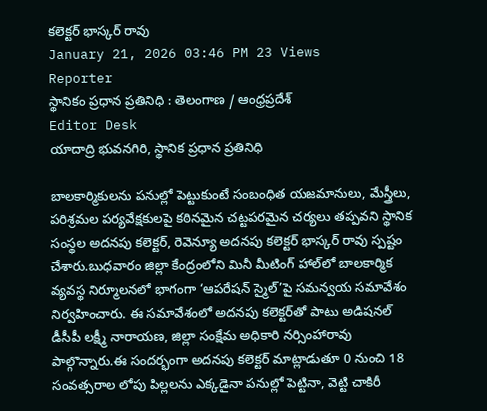కలెక్టర్ భాస్కర్ రావు
January 21, 2026 03:46 PM 23 Views
Reporter
స్థానికం ప్రధాన ప్రతినిధి : తెలంగాణ / ఆంధ్రప్రదేశ్
Editor Desk
యాదాద్రి భువనగిరి, స్థానిక ప్రధాన ప్రతినిధి

బాలకార్మికులను పనుల్లో పెట్టుకుంటే సంబంధిత యజమానులు, మేస్త్రీలు, పరిశ్రమల పర్యవేక్షకులపై కఠినమైన చట్టపరమైన చర్యలు తప్పవని స్థానిక సంస్థల అదనపు కలెక్టర్, రెవెన్యూ అదనపు కలెక్టర్ భాస్కర్ రావు స్పష్టం చేశారు.బుధవారం జిల్లా కేంద్రంలోని మినీ మీటింగ్ హాల్‌లో బాలకార్మిక వ్యవస్థ నిర్మూలనలో భాగంగా ‘ఆపరేషన్ స్మైల్’పై సమన్వయ సమావేశం నిర్వహించారు. ఈ సమావేశంలో అదనపు కలెక్టర్‌తో పాటు అడిషనల్ డీసీపీ లక్ష్మీ నారాయణ, జిల్లా సంక్షేమ అధికారి నర్సింహారావు పాల్గొన్నారు.ఈ సందర్భంగా అదనపు కలెక్టర్ మాట్లాడుతూ 0 నుంచి 18 సంవత్సరాల లోపు పిల్లలను ఎక్కడైనా పనుల్లో పెట్టినా, వెట్టి చాకిరీ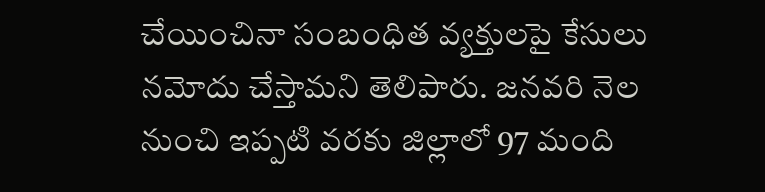చేయించినా సంబంధిత వ్యక్తులపై కేసులు నమోదు చేస్తామని తెలిపారు. జనవరి నెల నుంచి ఇప్పటి వరకు జిల్లాలో 97 మంది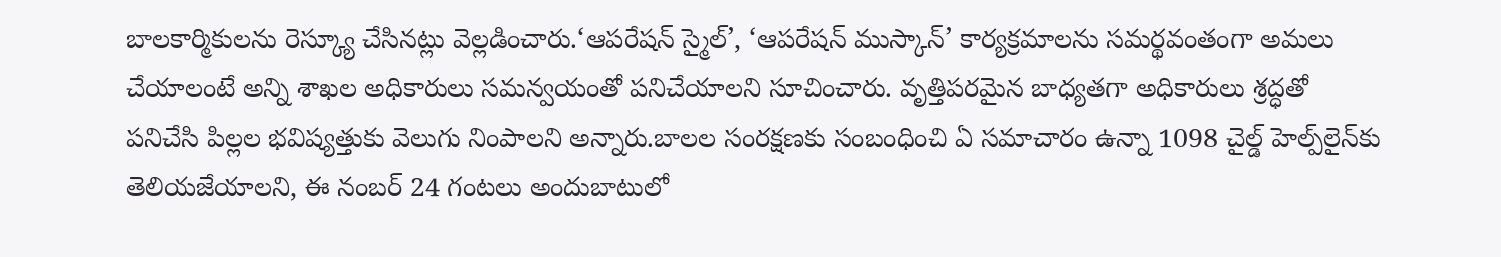బాలకార్మికులను రెస్క్యూ చేసినట్లు వెల్లడించారు.‘ఆపరేషన్ స్మైల్’, ‘ఆపరేషన్ ముస్కాన్’ కార్యక్రమాలను సమర్థవంతంగా అమలు చేయాలంటే అన్ని శాఖల అధికారులు సమన్వయంతో పనిచేయాలని సూచించారు. వృత్తిపరమైన బాధ్యతగా అధికారులు శ్రద్ధతో పనిచేసి పిల్లల భవిష్యత్తుకు వెలుగు నింపాలని అన్నారు.బాలల సంరక్షణకు సంబంధించి ఏ సమాచారం ఉన్నా 1098 చైల్డ్ హెల్ప్‌లైన్‌కు తెలియజేయాలని, ఈ నంబర్ 24 గంటలు అందుబాటులో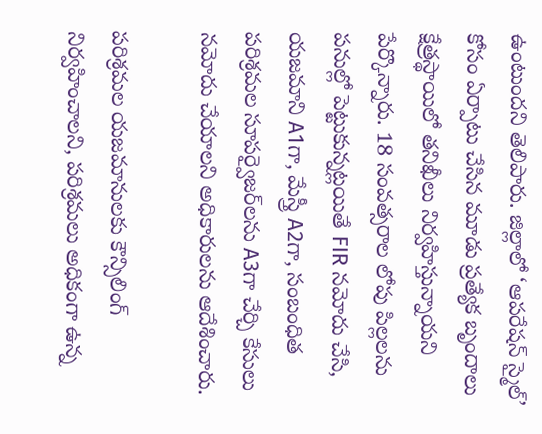ఉంటుందని తెలిపారు. జిల్లాలో ‘ఆపరేషన్ స్మైల్’ కోసం ఏర్పాటు చేసిన మూడు ప్రత్యేక బృందాలు క్షేత్రస్థాయిలో తనిఖీలు నిర్వహిస్తున్నాయని పేర్కొన్నారు. 18 సంవత్సరాల లోపు పిల్లలను పనుల్లో పెట్టుకున్నట్లయితే FIR నమోదు చేసి, యజమాని A1గా, మేస్త్రీ A2గా, సంబంధిత పరిశ్రమల సూపర్వైజర్‌లను A3గా చేర్చి కేసులు నమోదు చేయాలని అధికారులను ఆదేశించారు.

పరిశ్రమల యజమానులకు కౌన్సిలింగ్ నిర్వహించాలని, పరిశ్రమలు అధికంగా ఉన్న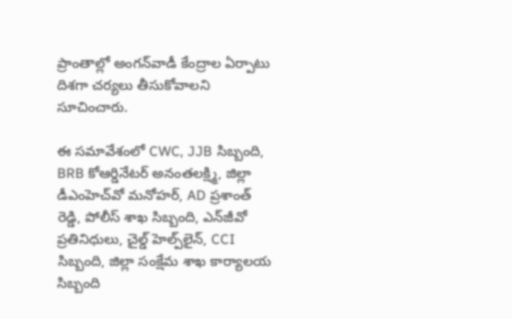ప్రాంతాల్లో అంగన్‌వాడీ కేంద్రాల ఏర్పాటు దిశగా చర్యలు తీసుకోవాలని సూచించారు.

ఈ సమావేశంలో CWC, JJB సిబ్బంది, BRB కోఆర్డినేటర్ అనంతలక్ష్మి, జిల్లా డీఎంహెచ్‌వో మనోహర్, AD ప్రశాంత్ రెడ్డి, పోలీస్ శాఖ సిబ్బంది, ఎన్‌జీవో ప్రతినిధులు, చైల్డ్ హెల్ప్‌లైన్, CCI సిబ్బంది, జిల్లా సంక్షేమ శాఖ కార్యాలయ సిబ్బంది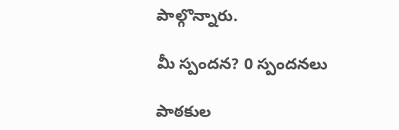పాల్గొన్నారు.

మీ స్పందన? 0 స్పందనలు

పాఠకుల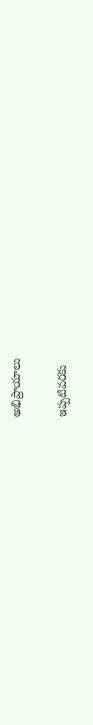అభిప్రాయాలు

ఇప్పటివరకు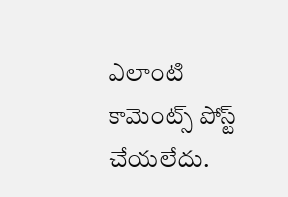ఎలాంటి కామెంట్స్ పోస్ట్ చేయలేదు.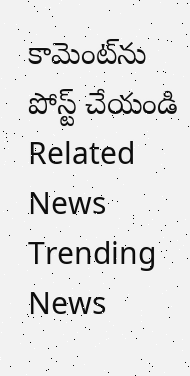కామెంట్‌ను పోస్ట్ చేయండి
Related News
Trending News